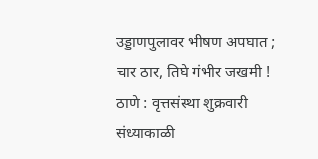उड्डाणपुलावर भीषण अपघात ; चार ठार, तिघे गंभीर जखमी !
ठाणे : वृत्तसंस्था शुक्रवारी संध्याकाळी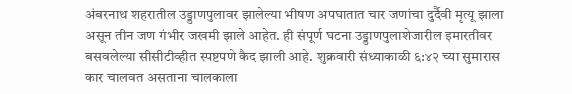अंबरनाथ शहरातील उड्डाणपुलावर झालेल्या भीषण अपघातात चार जणांचा दुर्दैवी मृत्यू झाला असून तीन जण गंभीर जखमी झाले आहेत. ही संपूर्ण घटना उड्डाणपुलाशेजारील इमारतीवर बसवलेल्या सीसीटीव्हीत स्पष्टपणे कैद झाली आहे. शुक्रवारी संध्याकाळी ६:४२ च्या सुमारास कार चालवत असताना चालकाला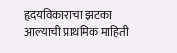हृदयविकाराचा झटका आल्याची प्राथमिक माहिती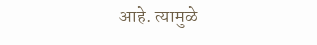आहे. त्यामुळे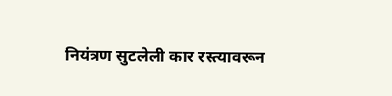नियंत्रण सुटलेली कार रस्त्यावरून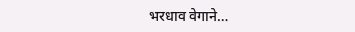भरधाव वेगाने…